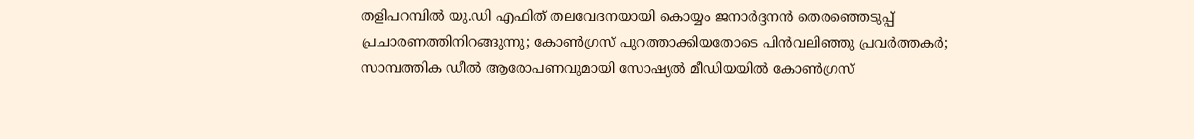തളിപറമ്പില്‍ യു.ഡി എഫിത് തലവേദനയായി കൊയ്യം ജനാര്‍ദ്ദനന്‍ തെരഞ്ഞെടുപ്പ് പ്രചാരണത്തിനിറങ്ങുന്നു; കോണ്‍ഗ്രസ് പുറത്താക്കിയതോടെ പിന്‍വലിഞ്ഞു പ്രവര്‍ത്തകര്‍; സാമ്പത്തിക ഡീല്‍ ആരോപണവുമായി സോഷ്യല്‍ മീഡിയയില്‍ കോണ്‍ഗ്രസ്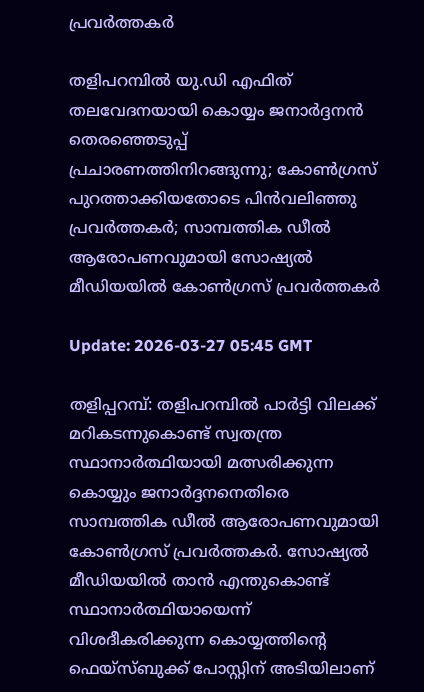പ്രവര്‍ത്തകര്‍

തളിപറമ്പില്‍ യു.ഡി എഫിത് തലവേദനയായി കൊയ്യം ജനാര്‍ദ്ദനന്‍ തെരഞ്ഞെടുപ്പ് പ്രചാരണത്തിനിറങ്ങുന്നു; കോണ്‍ഗ്രസ് പുറത്താക്കിയതോടെ പിന്‍വലിഞ്ഞു പ്രവര്‍ത്തകര്‍; സാമ്പത്തിക ഡീല്‍ ആരോപണവുമായി സോഷ്യല്‍ മീഡിയയില്‍ കോണ്‍ഗ്രസ് പ്രവര്‍ത്തകര്‍

Update: 2026-03-27 05:45 GMT

തളിപ്പറമ്പ്: തളിപറമ്പില്‍ പാര്‍ട്ടി വിലക്ക് മറികടന്നുകൊണ്ട് സ്വതന്ത്ര സ്ഥാനാര്‍ത്ഥിയായി മത്സരിക്കുന്ന കൊയ്യും ജനാര്‍ദ്ദനനെതിരെ സാമ്പത്തിക ഡീല്‍ ആരോപണവുമായി കോണ്‍ഗ്രസ് പ്രവര്‍ത്തകര്‍. സോഷ്യല്‍ മീഡിയയില്‍ താന്‍ എന്തുകൊണ്ട് സ്ഥാനാര്‍ത്ഥിയായെന്ന് വിശദീകരിക്കുന്ന കൊയ്യത്തിന്റെ ഫെയ്‌സ്ബുക്ക് പോസ്റ്റിന് അടിയിലാണ്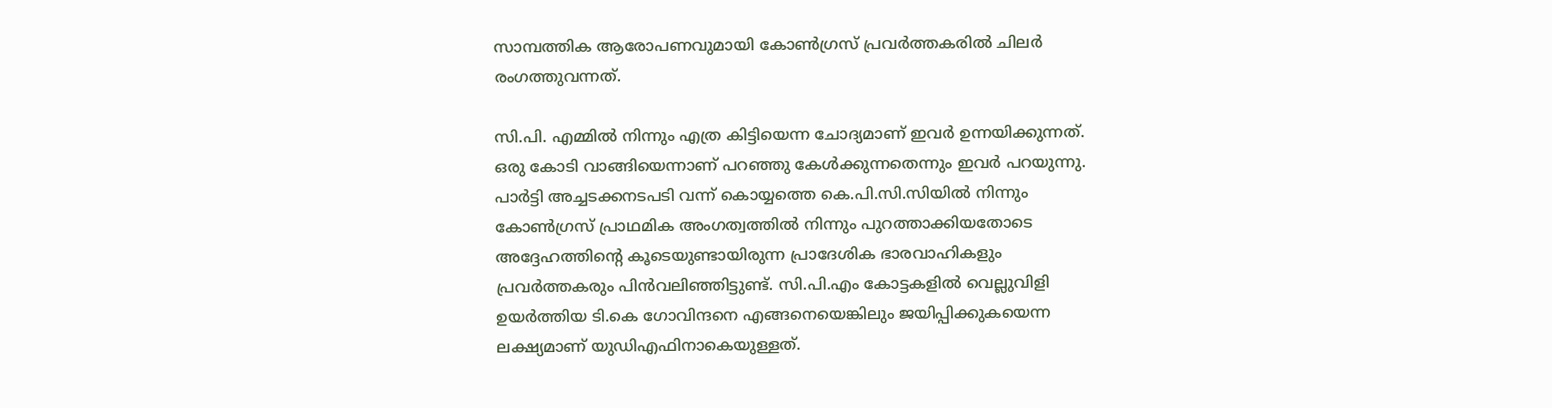സാമ്പത്തിക ആരോപണവുമായി കോണ്‍ഗ്രസ് പ്രവര്‍ത്തകരില്‍ ചിലര്‍ രംഗത്തുവന്നത്.

സി.പി. എമ്മില്‍ നിന്നും എത്ര കിട്ടിയെന്ന ചോദ്യമാണ് ഇവര്‍ ഉന്നയിക്കുന്നത്. ഒരു കോടി വാങ്ങിയെന്നാണ് പറഞ്ഞു കേള്‍ക്കുന്നതെന്നും ഇവര്‍ പറയുന്നു. പാര്‍ട്ടി അച്ചടക്കനടപടി വന്ന് കൊയ്യത്തെ കെ.പി.സി.സിയില്‍ നിന്നും കോണ്‍ഗ്രസ് പ്രാഥമിക അംഗത്വത്തില്‍ നിന്നും പുറത്താക്കിയതോടെ അദ്ദേഹത്തിന്റെ കൂടെയുണ്ടായിരുന്ന പ്രാദേശിക ഭാരവാഹികളും പ്രവര്‍ത്തകരും പിന്‍വലിഞ്ഞിട്ടുണ്ട്. സി.പി.എം കോട്ടകളില്‍ വെല്ലുവിളി ഉയര്‍ത്തിയ ടി.കെ ഗോവിന്ദനെ എങ്ങനെയെങ്കിലും ജയിപ്പിക്കുകയെന്ന ലക്ഷ്യമാണ് യുഡിഎഫിനാകെയുള്ളത്.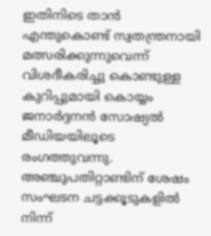ഇതിനിടെ താന്‍ എന്തുകൊണ്ട് സ്വതന്ത്രനായി മത്സരിക്കുന്നുവെന്ന് വിശദീകരിച്ചു കൊണ്ടുള്ള കുറിപ്പുമായി കൊയ്യം ജനാര്‍ദ്ദനന്‍ സോഷ്യല്‍ മീഡിയയിലൂടെ രംഗത്തുവന്നു. അഞ്ചുപതിറ്റാണ്ടിന് ശേഷം സംഘടന ചട്ടക്കൂടുകളില്‍ നിന്ന്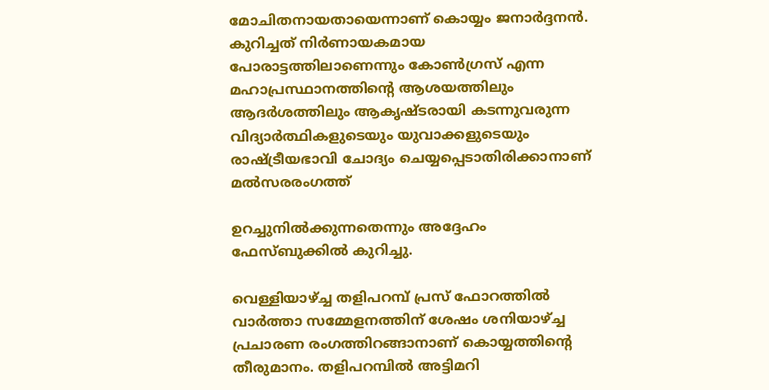മോചിതനായതായെന്നാണ് കൊയ്യം ജനാര്‍ദ്ദനന്‍. കുറിച്ചത് നിര്‍ണായകമായ പോരാട്ടത്തിലാണെന്നും കോണ്‍ഗ്രസ് എന്ന മഹാപ്രസ്ഥാനത്തിന്റെ ആശയത്തിലും ആദര്‍ശത്തിലും ആകൃഷ്ടരായി കടന്നുവരുന്ന വിദ്യാര്‍ത്ഥികളുടെയും യുവാക്കളുടെയും രാഷ്ട്രീയഭാവി ചോദ്യം ചെയ്യപ്പെടാതിരിക്കാനാണ് മല്‍സരരംഗത്ത്

ഉറച്ചുനില്‍ക്കുന്നതെന്നും അദ്ദേഹം ഫേസ്ബുക്കില്‍ കുറിച്ചു.

വെള്ളിയാഴ്ച്ച തളിപറമ്പ് പ്രസ് ഫോറത്തില്‍ വാര്‍ത്താ സമ്മേളനത്തിന് ശേഷം ശനിയാഴ്ച്ച പ്രചാരണ രംഗത്തിറങ്ങാനാണ് കൊയ്യത്തിന്റെ തീരുമാനം. തളിപറമ്പില്‍ അട്ടിമറി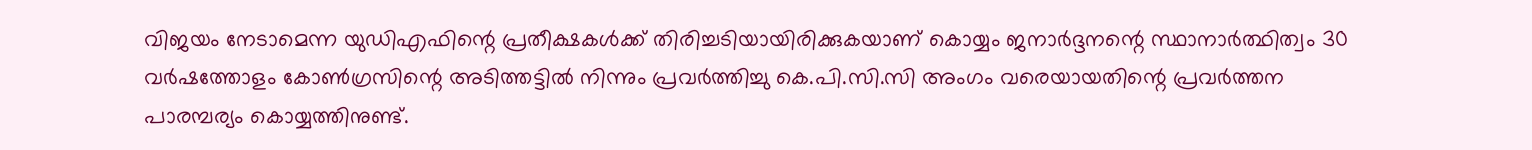വിജയം നേടാമെന്ന യുഡിഎഫിന്റെ പ്രതീക്ഷകള്‍ക്ക് തിരിച്ചടിയായിരിക്കുകയാണ് കൊയ്യം ജനാര്‍ദ്ദനന്റെ സ്ഥാനാര്‍ത്ഥിത്വം 30 വര്‍ഷത്തോളം കോണ്‍ഗ്രസിന്റെ അടിത്തട്ടില്‍ നിന്നും പ്രവര്‍ത്തിച്ചു കെ.പി.സി.സി അംഗം വരെയായതിന്റെ പ്രവര്‍ത്തന പാരമ്പര്യം കൊയ്യത്തിനുണ്ട്.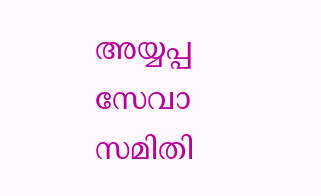അയ്യപ്പ സേവാ സമിതി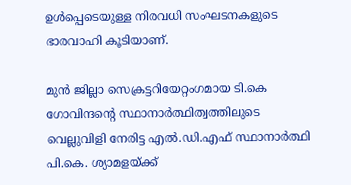ഉള്‍പ്പെടെയുള്ള നിരവധി സംഘടനകളുടെ ഭാരവാഹി കൂടിയാണ്.

മുന്‍ ജില്ലാ സെക്രട്ടറിയേറ്റംഗമായ ടി.കെ ഗോവിന്ദന്റെ സ്ഥാനാര്‍ത്ഥിത്വത്തിലുടെ വെല്ലുവിളി നേരിട്ട എല്‍.ഡി.എഫ് സ്ഥാനാര്‍ത്ഥി പി.കെ. ശ്യാമളയ്ക്ക്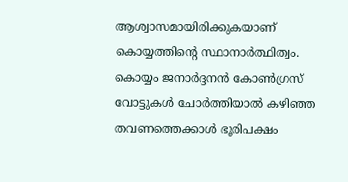ആശ്വാസമായിരിക്കുകയാണ് കൊയ്യത്തിന്റെ സ്ഥാനാര്‍ത്ഥിത്വം. കൊയ്യം ജനാര്‍ദ്ദനന്‍ കോണ്‍ഗ്രസ് വോട്ടുകള്‍ ചോര്‍ത്തിയാല്‍ കഴിഞ്ഞ തവണത്തെക്കാള്‍ ഭൂരിപക്ഷം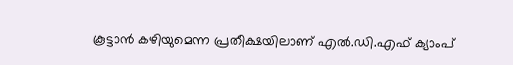കൂട്ടാന്‍ കഴിയുമെന്ന പ്രതീക്ഷയിലാണ് എല്‍.ഡി.എഫ് ക്യാംപ്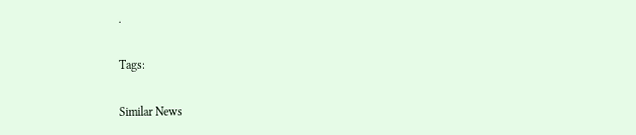.

Tags:

Similar News